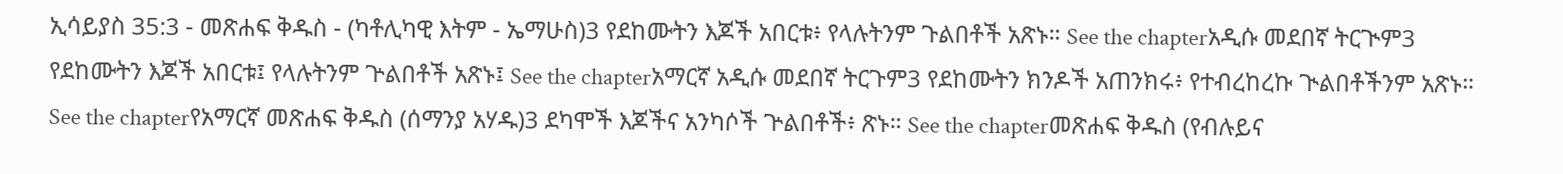ኢሳይያስ 35:3 - መጽሐፍ ቅዱስ - (ካቶሊካዊ እትም - ኤማሁስ)3 የደከሙትን እጆች አበርቱ፥ የላሉትንም ጉልበቶች አጽኑ። See the chapterአዲሱ መደበኛ ትርጒም3 የደከሙትን እጆች አበርቱ፤ የላሉትንም ጕልበቶች አጽኑ፤ See the chapterአማርኛ አዲሱ መደበኛ ትርጉም3 የደከሙትን ክንዶች አጠንክሩ፥ የተብረከረኩ ጒልበቶችንም አጽኑ። See the chapterየአማርኛ መጽሐፍ ቅዱስ (ሰማንያ አሃዱ)3 ደካሞች እጆችና አንካሶች ጕልበቶች፥ ጽኑ። See the chapterመጽሐፍ ቅዱስ (የብሉይና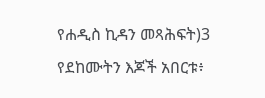የሐዲስ ኪዳን መጻሕፍት)3 የደከሙትን እጆች አበርቱ፥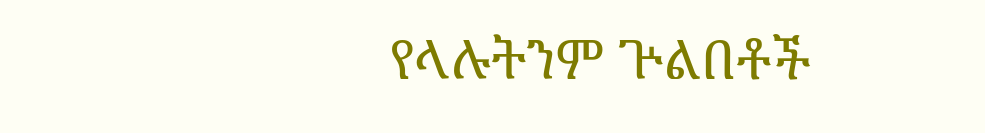የላሉትንም ጕልበቶች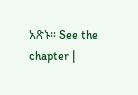አጽኑ። See the chapter |